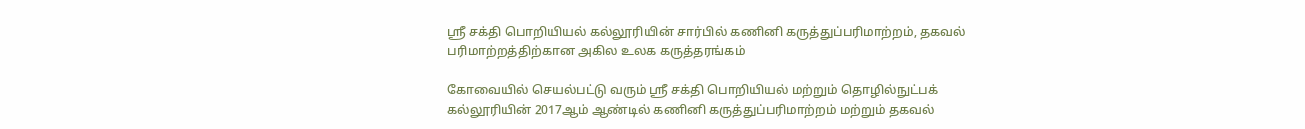ஸ்ரீ சக்தி பொறியியல் கல்லூரியின் சார்பில் கணினி கருத்துப்பரிமாற்றம், தகவல் பரிமாற்றத்திற்கான அகில உலக கருத்தரங்கம்

கோவையில் செயல்பட்டு வரும் ஸ்ரீ சக்தி பொறியியல் மற்றும் தொழில்நுட்பக் கல்லூரியின் 2017ஆம் ஆண்டில் கணினி கருத்துப்பரிமாற்றம் மற்றும் தகவல்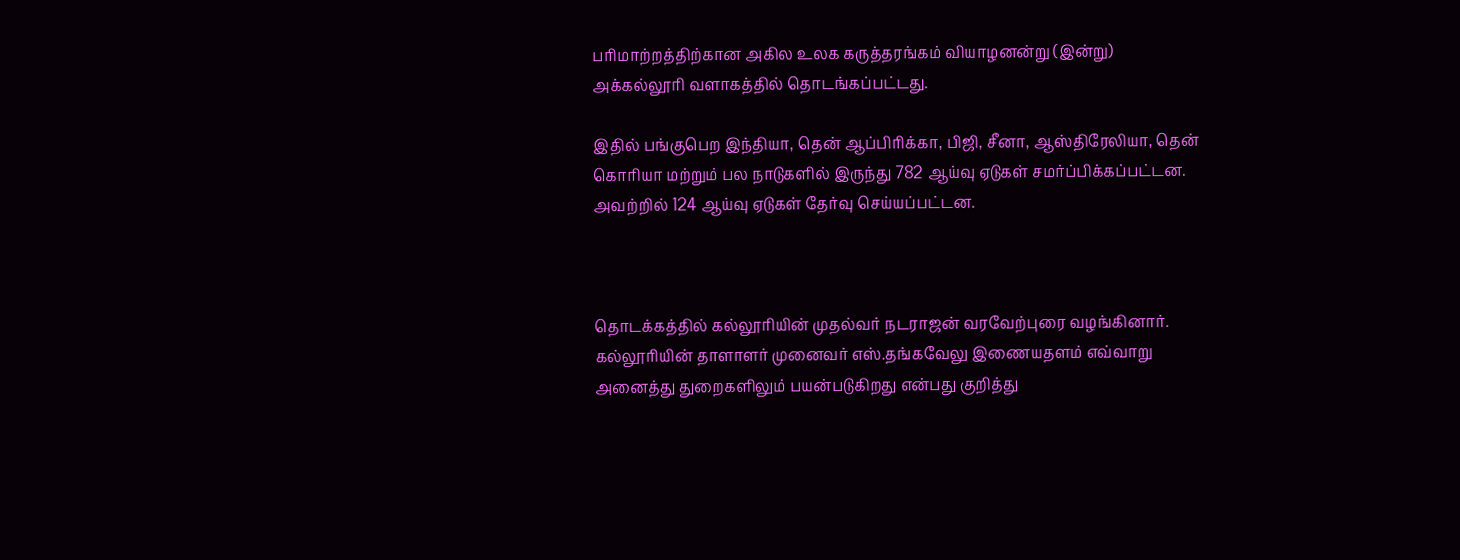பரிமாற்றத்திற்கான அகில உலக கருத்தரங்கம் வியாழனன்று (இன்று) அக்கல்லூரி வளாகத்தில் தொடங்கப்பட்டது.

இதில் பங்குபெற இந்தியா, தென் ஆப்பிரிக்கா, பிஜி, சீனா, ஆஸ்திரேலியா, தென் கொரியா மற்றும் பல நாடுகளில் இருந்து 782 ஆய்வு ஏடுகள் சமர்ப்பிக்கப்பட்டன. அவற்றில் 124 ஆய்வு ஏடுகள் தேர்வு செய்யப்பட்டன.



தொடக்கத்தில் கல்லூரியின் முதல்வர் நடராஜன் வரவேற்புரை வழங்கினார். கல்லூரியின் தாளாளர் முனைவர் எஸ்.தங்கவேலு இணையதளம் எவ்வாறு அனைத்து துறைகளிலும் பயன்படுகிறது என்பது குறித்து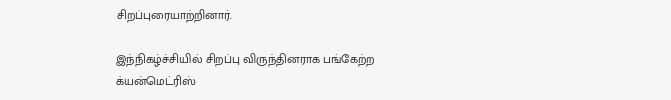சிறப்புரையாற்றினார்.

இந்நிகழ்ச்சியில் சிறப்பு விருந்தினராக பங்கேற்ற க்யன்மெட்ரிஸ்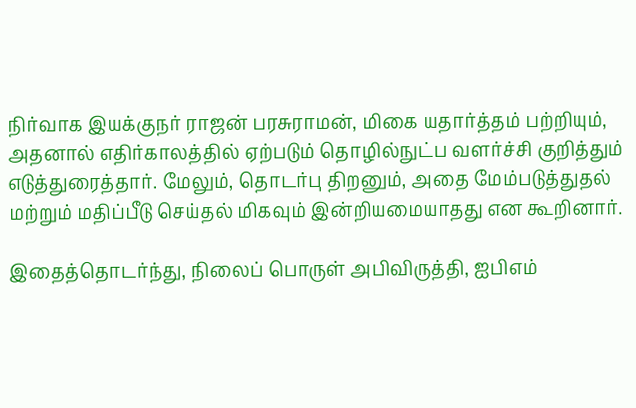நிர்வாக இயக்குநர் ராஜன் பரசுராமன், மிகை யதார்த்தம் பற்றியும், அதனால் எதிர்காலத்தில் ஏற்படும் தொழில்நுட்ப வளர்ச்சி குறித்தும் எடுத்துரைத்தார். மேலும், தொடர்பு திறனும், அதை மேம்படுத்துதல் மற்றும் மதிப்பீடு செய்தல் மிகவும் இன்றியமையாதது என கூறினார்.

இதைத்தொடர்ந்து, நிலைப் பொருள் அபிவிருத்தி, ஐபிஎம்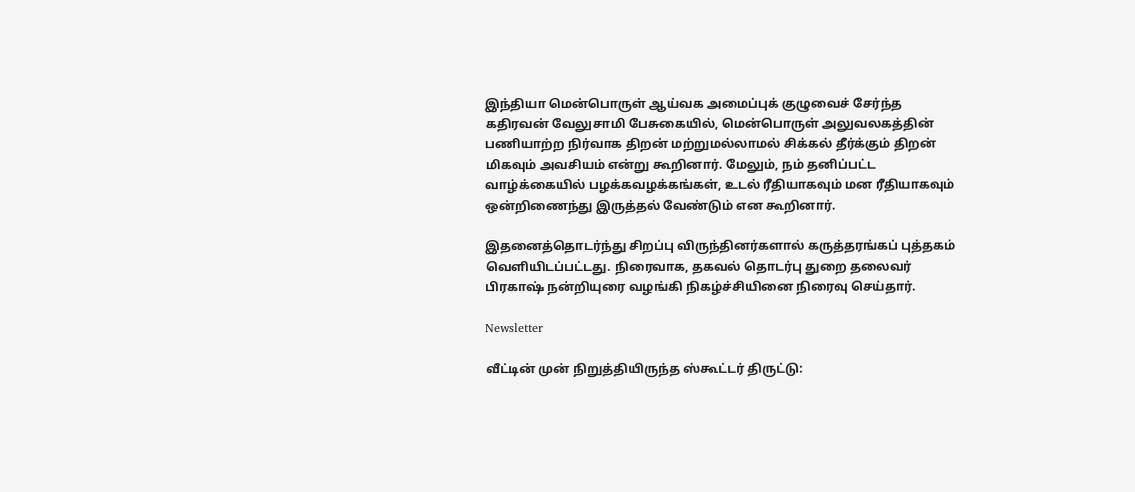இந்தியா மென்பொருள் ஆய்வக அமைப்புக் குழுவைச் சேர்ந்த கதிரவன் வேலுசாமி பேசுகையில், மென்பொருள் அலுவலகத்தின் பணியாற்ற நிர்வாக திறன் மற்றுமல்லாமல் சிக்கல் தீர்க்கும் திறன் மிகவும் அவசியம் என்று கூறினார். மேலும், நம் தனிப்பட்ட வாழ்க்கையில் பழக்கவழக்கங்கள், உடல் ரீதியாகவும் மன ரீதியாகவும் ஒன்றிணைந்து இருத்தல் வேண்டும் என கூறினார்.

இதனைத்தொடர்ந்து சிறப்பு விருந்தினர்களால் கருத்தரங்கப் புத்தகம் வெளியிடப்பட்டது. நிரைவாக, தகவல் தொடர்பு துறை தலைவர் பிரகாஷ் நன்றியுரை வழங்கி நிகழ்ச்சியினை நிரைவு செய்தார்.

Newsletter

வீட்டின் முன் நிறுத்தியிருந்த ஸ்கூட்டர் திருட்டு: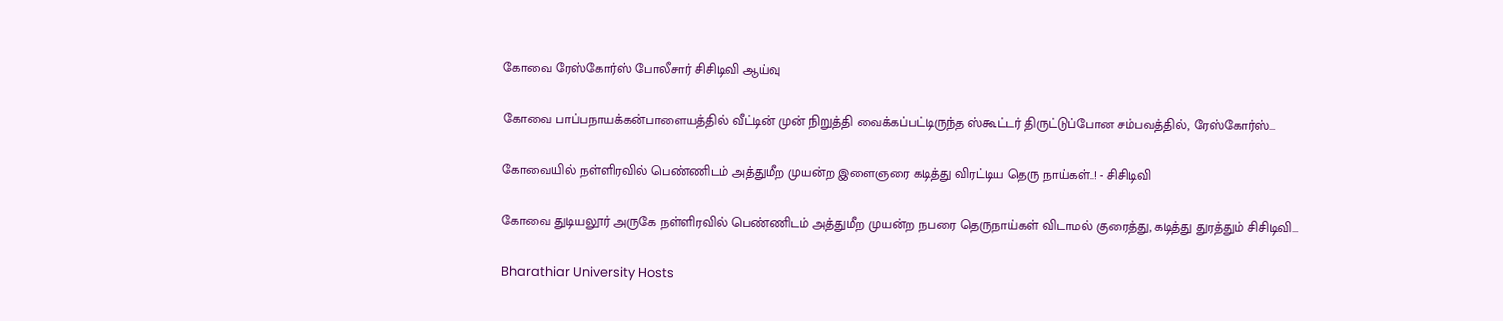கோவை ரேஸ்கோர்ஸ் போலீசார் சிசிடிவி ஆய்வு

கோவை பாப்பநாயக்கன்பாளையத்தில் வீட்டின் முன் நிறுத்தி வைக்கப்பட்டிருந்த ஸ்கூட்டர் திருட்டுப்போன சம்பவத்தில், ரேஸ்கோர்ஸ்...

கோவையில் நள்ளிரவில் பெண்ணிடம் அத்துமீற முயன்ற இளைஞரை கடித்து விரட்டிய தெரு நாய்கள்..! - சிசிடிவி

கோவை துடியலூர் அருகே நள்ளிரவில் பெண்ணிடம் அத்துமீற முயன்ற நபரை தெருநாய்கள் விடாமல் குரைத்து, கடித்து துரத்தும் சிசிடிவி...

Bharathiar University Hosts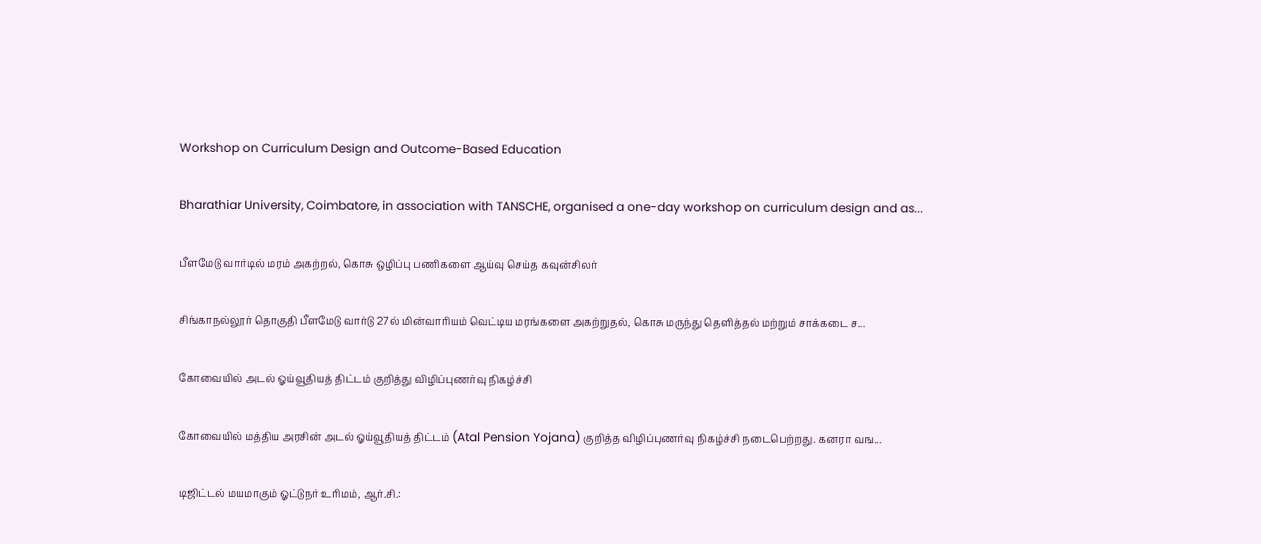Workshop on Curriculum Design and Outcome-Based Education

Bharathiar University, Coimbatore, in association with TANSCHE, organised a one-day workshop on curriculum design and as...

பீளமேடு வார்டில் மரம் அகற்றல், கொசு ஒழிப்பு பணிகளை ஆய்வு செய்த கவுன்சிலர்

சிங்காநல்லூர் தொகுதி பீளமேடு வார்டு 27ல் மின்வாரியம் வெட்டிய மரங்களை அகற்றுதல், கொசு மருந்து தெளித்தல் மற்றும் சாக்கடை ச...

கோவையில் அடல் ஓய்வூதியத் திட்டம் குறித்து விழிப்புணர்வு நிகழ்ச்சி

கோவையில் மத்திய அரசின் அடல் ஓய்வூதியத் திட்டம் (Atal Pension Yojana) குறித்த விழிப்புணர்வு நிகழ்ச்சி நடைபெற்றது. கனரா வங...

டிஜிட்டல் மயமாகும் ஓட்டுநர் உரிமம், ஆர்.சி.: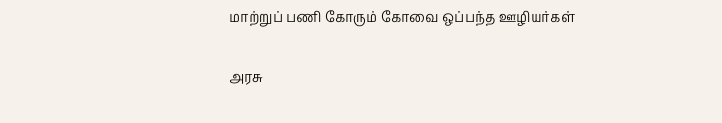மாற்றுப் பணி கோரும் கோவை ஒப்பந்த ஊழியர்கள்

அரசு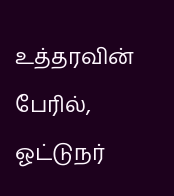உத்தரவின் பேரில், ஓட்டுநர்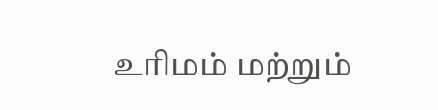உரிமம் மற்றும்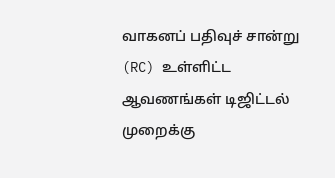வாகனப் பதிவுச் சான்று (RC) உள்ளிட்ட ஆவணங்கள் டிஜிட்டல் முறைக்கு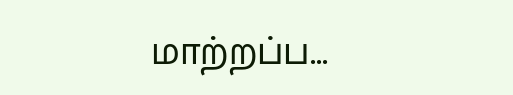மாற்றப்ப...